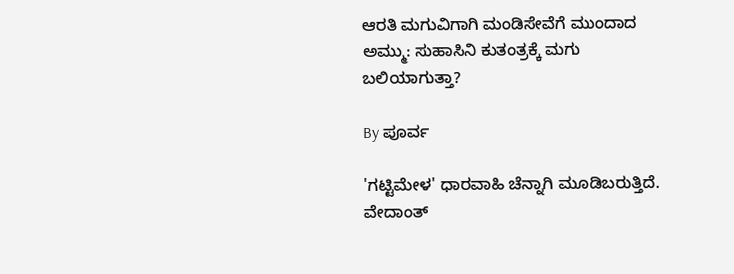ಆರತಿ ಮಗುವಿಗಾಗಿ ಮಂಡಿಸೇವೆಗೆ ಮುಂದಾದ ಅಮ್ಮು: ಸುಹಾಸಿನಿ ಕುತಂತ್ರಕ್ಕೆ ಮಗು ಬಲಿಯಾಗುತ್ತಾ?

By ಪೂರ್ವ

'ಗಟ್ಟಿಮೇಳ' ಧಾರವಾಹಿ ಚೆನ್ನಾಗಿ ಮೂಡಿಬರುತ್ತಿದೆ. ವೇದಾಂತ್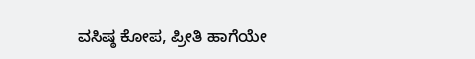ವಸಿಷ್ಠ ಕೋಪ, ಪ್ರೀತಿ ಹಾಗೆಯೇ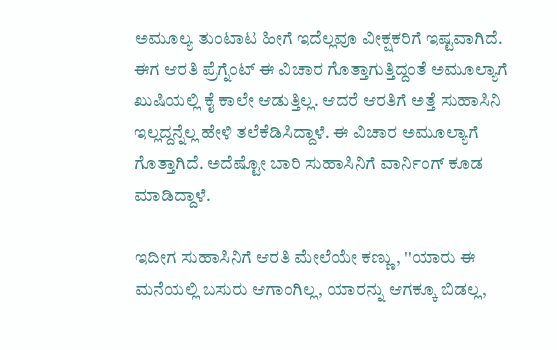ಅಮೂಲ್ಯ ತುಂಟಾಟ ಹೀಗೆ ಇದೆಲ್ಲವೂ ವೀಕ್ಷಕರಿಗೆ ಇಷ್ಟವಾಗಿದೆ. ಈಗ ಆರತಿ ಪ್ರೆಗ್ನೆಂಟ್ ಈ ವಿಚಾರ ಗೊತ್ತಾಗುತ್ತಿದ್ದಂತೆ ಅಮೂಲ್ಯಾಗೆ ಖುಷಿಯಲ್ಲಿ ಕೈ ಕಾಲೇ ಆಡುತ್ತಿಲ್ಲ. ಆದರೆ ಆರತಿಗೆ ಅತ್ತೆ ಸುಹಾಸಿನಿ ಇಲ್ಲದ್ದನ್ನೆಲ್ಲ ಹೇಳಿ ತಲೆಕೆಡಿಸಿದ್ದಾಳೆ. ಈ ವಿಚಾರ ಅಮೂಲ್ಯಾಗೆ ಗೊತ್ತಾಗಿದೆ. ಅದೆಷ್ಟೋ ಬಾರಿ ಸುಹಾಸಿನಿಗೆ ವಾರ್ನಿಂಗ್ ಕೂಡ ಮಾಡಿದ್ದಾಳೆ.

ಇದೀಗ ಸುಹಾಸಿನಿಗೆ ಆರತಿ ಮೇಲೆಯೇ ಕಣ್ಣು, ''ಯಾರು ಈ ಮನೆಯಲ್ಲಿ ಬಸುರು ಆಗಾಂಗಿಲ್ಲ, ಯಾರನ್ನು ಆಗಕ್ಕೂ ಬಿಡಲ್ಲ,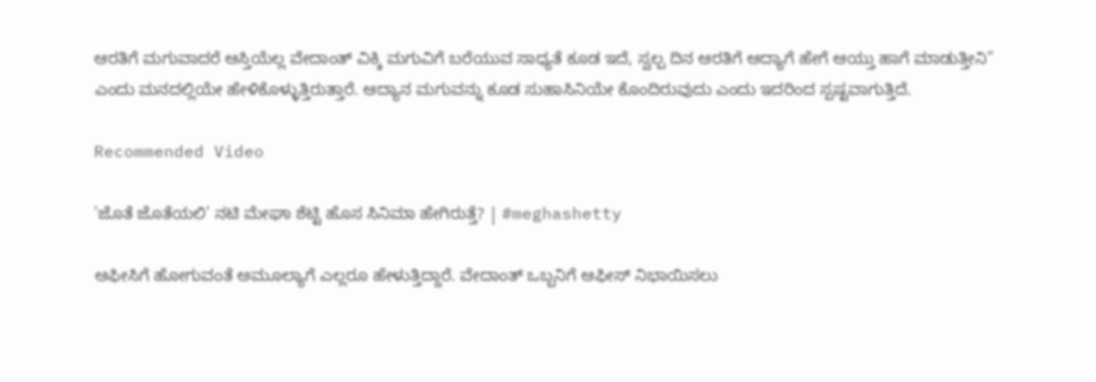ಆರತಿಗೆ ಮಗುವಾದರೆ ಆಸ್ತಿಯೆಲ್ಲ ವೇದಾಂತ್ ವಿಕ್ಕಿ ಮಗುವಿಗೆ ಬರೆಯುವ ಸಾಧ್ಯತೆ ಕೂಡ ಇದೆ, ಸ್ವಲ್ಪ ದಿನ ಆರತಿಗೆ ಆದ್ಯಾಗೆ ಹೇಗೆ ಆಯ್ತು ಹಾಗೆ ಮಾಡುತ್ತೀನಿ'' ಎಂದು ಮನದಲ್ಲಿಯೇ ಹೇಳಿಕೊಳ್ಳುತ್ತಿರುತ್ತಾರೆ. ಆದ್ಯಾನ ಮಗುವನ್ನು ಕೂಡ ಸುಹಾಸಿನಿಯೇ ಕೊಂದಿರುವುದು ಎಂದು ಇದರಿಂದ ಸ್ಪಷ್ಟವಾಗುತ್ತಿದೆ.

Recommended Video

'ಜೊತೆ ಜೊತೆಯಲಿ' ನಟಿ ಮೇಘಾ ಶೆಟ್ಟಿ ಹೊಸ ಸಿನಿಮಾ ಹೇಗಿರುತ್ತೆ? | #meghashetty

ಆಫೀಸಿಗೆ ಹೋಗುವಂತೆ ಅಮೂಲ್ಯಾಗೆ ಎಲ್ಲರೂ ಹೇಳುತ್ತಿದ್ದಾರೆ. ವೇದಾಂತ್‌ ಒಬ್ಬನಿಗೆ ಆಫೀಸ್ ನಿಭಾಯಿಸಲು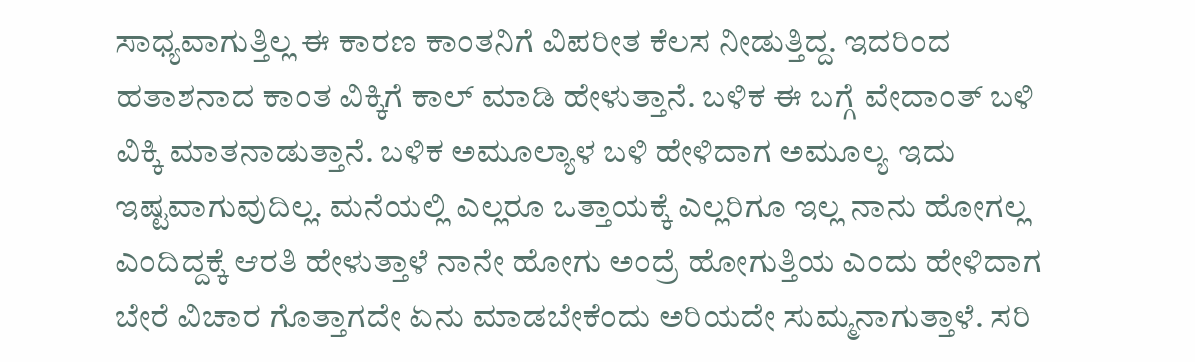ಸಾಧ್ಯವಾಗುತ್ತಿಲ್ಲ ಈ ಕಾರಣ ಕಾಂತನಿಗೆ ವಿಪರೀತ ಕೆಲಸ ನೀಡುತ್ತಿದ್ದ. ಇದರಿಂದ ಹತಾಶನಾದ ಕಾಂತ ವಿಕ್ಕಿಗೆ ಕಾಲ್ ಮಾಡಿ ಹೇಳುತ್ತಾನೆ. ಬಳಿಕ ಈ ಬಗ್ಗೆ ವೇದಾಂತ್ ಬಳಿ ವಿಕ್ಕಿ ಮಾತನಾಡುತ್ತಾನೆ. ಬಳಿಕ ಅಮೂಲ್ಯಾಳ ಬಳಿ ಹೇಳಿದಾಗ ಅಮೂಲ್ಯ ಇದು ಇಷ್ಟವಾಗುವುದಿಲ್ಲ. ಮನೆಯಲ್ಲಿ ಎಲ್ಲರೂ ಒತ್ತಾಯಕ್ಕೆ ಎಲ್ಲರಿಗೂ ಇಲ್ಲ ನಾನು ಹೋಗಲ್ಲ ಎಂದಿದ್ದಕ್ಕೆ ಆರತಿ ಹೇಳುತ್ತಾಳೆ ನಾನೇ ಹೋಗು ಅಂದ್ರೆ ಹೋಗುತ್ತಿಯ ಎಂದು ಹೇಳಿದಾಗ ಬೇರೆ ವಿಚಾರ ಗೊತ್ತಾಗದೇ ಏನು ಮಾಡಬೇಕೆಂದು ಅರಿಯದೇ ಸುಮ್ಮನಾಗುತ್ತಾಳೆ. ಸರಿ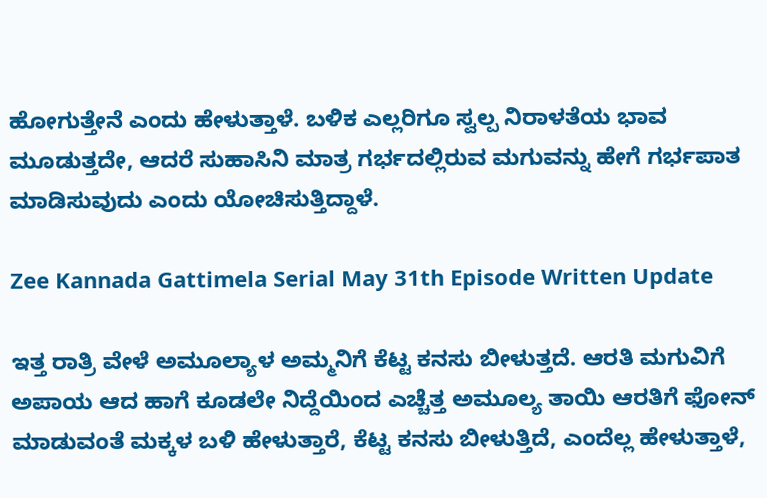ಹೋಗುತ್ತೇನೆ ಎಂದು ಹೇಳುತ್ತಾಳೆ. ಬಳಿಕ ಎಲ್ಲರಿಗೂ ಸ್ವಲ್ಪ ನಿರಾಳತೆಯ ಭಾವ ಮೂಡುತ್ತದೇ, ಆದರೆ ಸುಹಾಸಿನಿ ಮಾತ್ರ ಗರ್ಭದಲ್ಲಿರುವ ಮಗುವನ್ನು ಹೇಗೆ ಗರ್ಭಪಾತ ಮಾಡಿಸುವುದು ಎಂದು ಯೋಚಿಸುತ್ತಿದ್ದಾಳೆ.

Zee Kannada Gattimela Serial May 31th Episode Written Update

ಇತ್ತ ರಾತ್ರಿ ವೇಳೆ ಅಮೂಲ್ಯಾಳ ಅಮ್ಮನಿಗೆ ಕೆಟ್ಟ ಕನಸು ಬೀಳುತ್ತದೆ. ಆರತಿ ಮಗುವಿಗೆ ಅಪಾಯ ಆದ ಹಾಗೆ ಕೂಡಲೇ ನಿದ್ದೆಯಿಂದ ಎಚ್ಚೆತ್ತ ಅಮೂಲ್ಯ ತಾಯಿ ಆರತಿಗೆ ಫೋನ್ ಮಾಡುವಂತೆ ಮಕ್ಕಳ ಬಳಿ ಹೇಳುತ್ತಾರೆ, ಕೆಟ್ಟ ಕನಸು ಬೀಳುತ್ತಿದೆ, ಎಂದೆಲ್ಲ ಹೇಳುತ್ತಾಳೆ,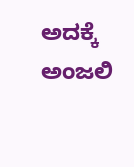ಅದಕ್ಕೆ ಅಂಜಲಿ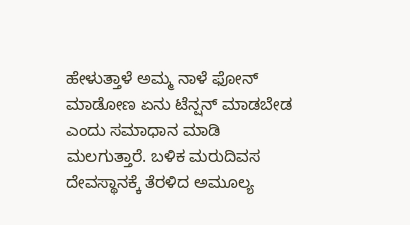ಹೇಳುತ್ತಾಳೆ ಅಮ್ಮ ನಾಳೆ ಫೋನ್ ಮಾಡೋಣ ಏನು ಟೆನ್ಷನ್ ಮಾಡಬೇಡ ಎಂದು ಸಮಾಧಾನ ಮಾಡಿ ಮಲಗುತ್ತಾರೆ. ಬಳಿಕ ಮರುದಿವಸ ದೇವಸ್ಥಾನಕ್ಕೆ ತೆರಳಿದ ಅಮೂಲ್ಯ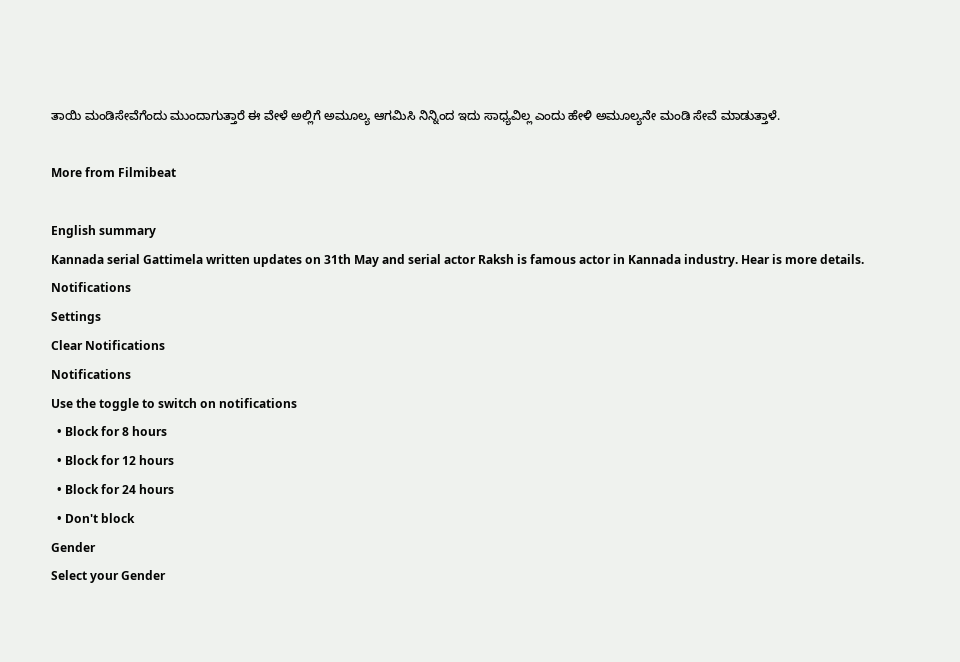ತಾಯಿ ಮಂಡಿಸೇವೆಗೆಂದು ಮುಂದಾಗುತ್ತಾರೆ ಈ ವೇಳೆ ಅಲ್ಲಿಗೆ ಅಮೂಲ್ಯ ಆಗಮಿಸಿ ನಿನ್ನಿಂದ ಇದು ಸಾಧ್ಯವಿಲ್ಲ ಎಂದು ಹೇಳಿ ಅಮೂಲ್ಯನೇ ಮಂಡಿ ಸೇವೆ ಮಾಡುತ್ತಾಳೆ.

More from Filmibeat

English summary
Kannada serial Gattimela written updates on 31th May and serial actor Raksh is famous actor in Kannada industry. Hear is more details.
Notifications
Settings
Clear Notifications
Notifications
Use the toggle to switch on notifications
  • Block for 8 hours
  • Block for 12 hours
  • Block for 24 hours
  • Don't block
Gender
Select your Gender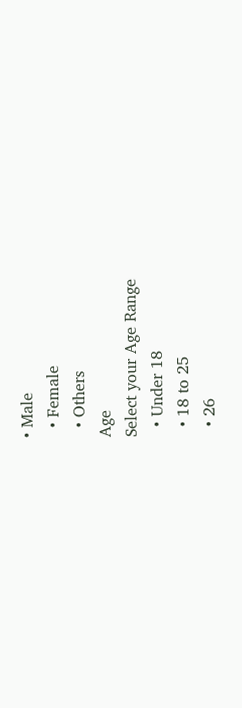• Male
  • Female
  • Others
Age
Select your Age Range
  • Under 18
  • 18 to 25
  • 26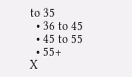to 35
  • 36 to 45
  • 45 to 55
  • 55+
X